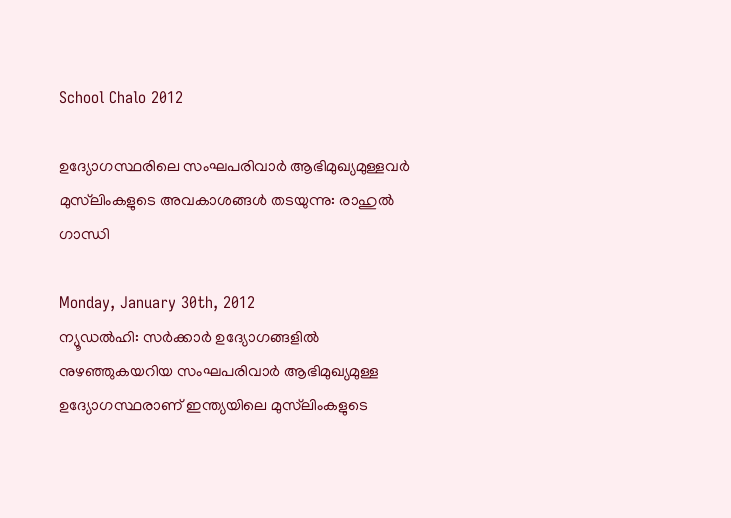School Chalo 2012

ഉദ്യോഗസ്ഥരിലെ സംഘപരിവാര്‍ ആഭിമുഖ്യമുള്ളവര്‍ മുസ്‌ലിംകളുടെ അവകാശങ്ങള്‍ തടയുന്നു: രാഹുല്‍ ഗാന്ധി

Monday, January 30th, 2012
ന്യൂഡല്‍ഹി: സര്‍ക്കാര്‍ ഉദ്യോഗങ്ങളില്‍ നുഴഞ്ഞുകയറിയ സംഘപരിവാര്‍ ആഭിമുഖ്യമുള്ള ഉദ്യോഗസ്ഥരാണ് ഇന്ത്യയിലെ മുസ്‌ലിംകളുടെ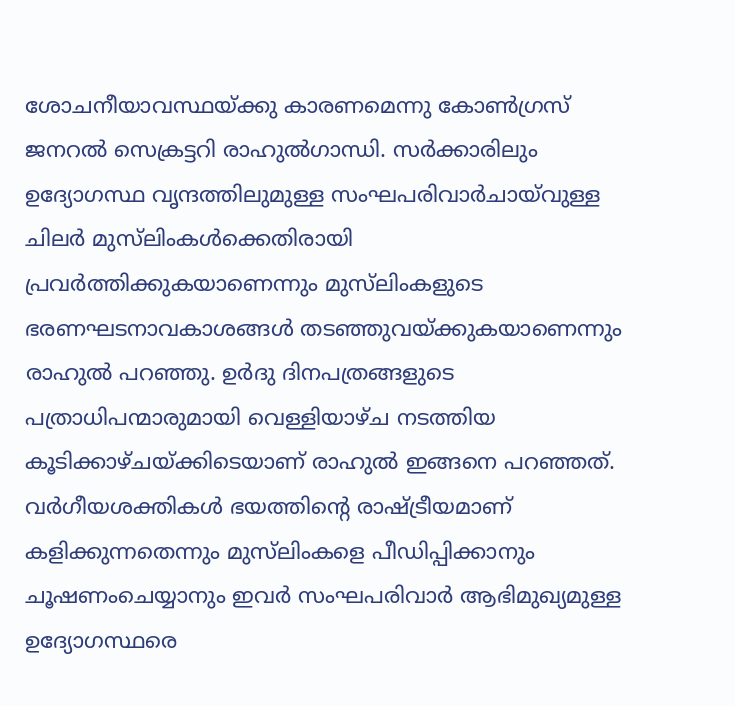ശോചനീയാവസ്ഥയ്ക്കു കാരണമെന്നു കോണ്‍ഗ്രസ് ജനറല്‍ സെക്രട്ടറി രാഹുല്‍ഗാന്ധി. സര്‍ക്കാരിലും ഉദ്യോഗസ്ഥ വൃന്ദത്തിലുമുള്ള സംഘപരിവാര്‍ചായ്‌വുള്ള ചിലര്‍ മുസ്‌ലിംകള്‍ക്കെതിരായി പ്രവര്‍ത്തിക്കുകയാണെന്നും മുസ്‌ലിംകളുടെ ഭരണഘടനാവകാശങ്ങള്‍ തടഞ്ഞുവയ്ക്കുകയാണെന്നും രാഹുല്‍ പറഞ്ഞു. ഉര്‍ദു ദിനപത്രങ്ങളുടെ പത്രാധിപന്മാരുമായി വെള്ളിയാഴ്ച നടത്തിയ കൂടിക്കാഴ്ചയ്ക്കിടെയാണ് രാഹുല്‍ ഇങ്ങനെ പറഞ്ഞത്.
വര്‍ഗീയശക്തികള്‍ ഭയത്തിന്റെ രാഷ്ട്രീയമാണ് കളിക്കുന്നതെന്നും മുസ്‌ലിംകളെ പീഡിപ്പിക്കാനും ചൂഷണംചെയ്യാനും ഇവര്‍ സംഘപരിവാര്‍ ആഭിമുഖ്യമുള്ള ഉദ്യോഗസ്ഥരെ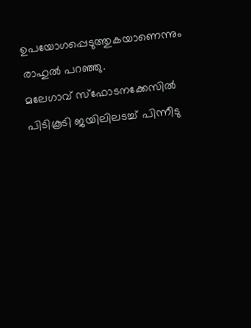ഉപയോഗപ്പെടുത്തുകയാണെന്നും രാഹുല്‍ പറഞ്ഞു.
മലേഗാവ് സ്‌ഫോടനക്കേസില്‍ പിടികൂടി ജയിലിലടച്ച് പിന്നീടു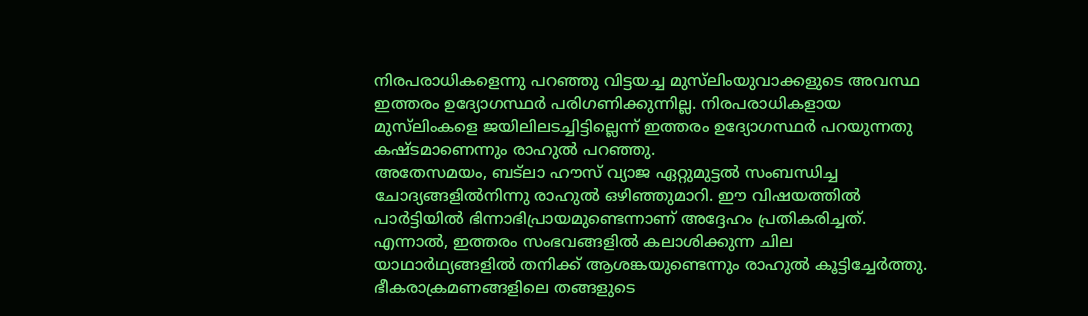നിരപരാധികളെന്നു പറഞ്ഞു വിട്ടയച്ച മുസ്‌ലിംയുവാക്കളുടെ അവസ്ഥ ഇത്തരം ഉദ്യോഗസ്ഥര്‍ പരിഗണിക്കുന്നില്ല. നിരപരാധികളായ മുസ്‌ലിംകളെ ജയിലിലടച്ചിട്ടില്ലെന്ന് ഇത്തരം ഉദ്യോഗസ്ഥര്‍ പറയുന്നതു കഷ്ടമാണെന്നും രാഹുല്‍ പറഞ്ഞു.
അതേസമയം, ബട്‌ലാ ഹൗസ് വ്യാജ ഏറ്റുമുട്ടല്‍ സംബന്ധിച്ച ചോദ്യങ്ങളില്‍നിന്നു രാഹുല്‍ ഒഴിഞ്ഞുമാറി. ഈ വിഷയത്തില്‍ പാര്‍ട്ടിയില്‍ ഭിന്നാഭിപ്രായമുണ്ടെന്നാണ് അദ്ദേഹം പ്രതികരിച്ചത്. എന്നാല്‍, ഇത്തരം സംഭവങ്ങളില്‍ കലാശിക്കുന്ന ചില യാഥാര്‍ഥ്യങ്ങളില്‍ തനിക്ക് ആശങ്കയുണ്ടെന്നും രാഹുല്‍ കൂട്ടിച്ചേര്‍ത്തു.
ഭീകരാക്രമണങ്ങളിലെ തങ്ങളുടെ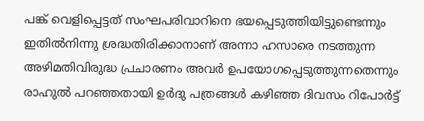പങ്ക് വെളിപ്പെട്ടത് സംഘപരിവാറിനെ ഭയപ്പെടുത്തിയിട്ടുണ്ടെന്നും ഇതില്‍നിന്നു ശ്രദ്ധതിരിക്കാനാണ് അന്നാ ഹസാരെ നടത്തുന്ന അഴിമതിവിരുദ്ധ പ്രചാരണം അവര്‍ ഉപയോഗപ്പെടുത്തുന്നതെന്നും രാഹുല്‍ പറഞ്ഞതായി ഉര്‍ദു പത്രങ്ങള്‍ കഴിഞ്ഞ ദിവസം റിപോര്‍ട്ട്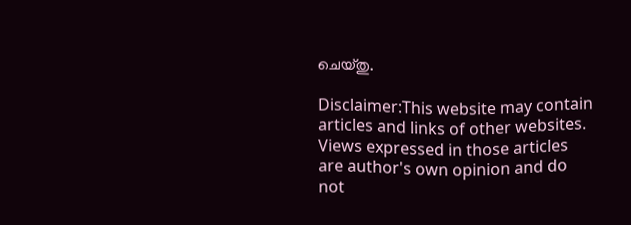ചെയ്തു.

Disclaimer:This website may contain articles and links of other websites. Views expressed in those articles are author's own opinion and do not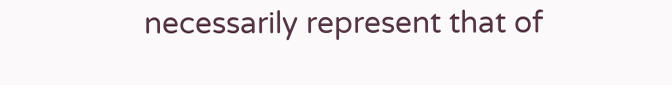necessarily represent that of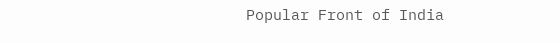Popular Front of India